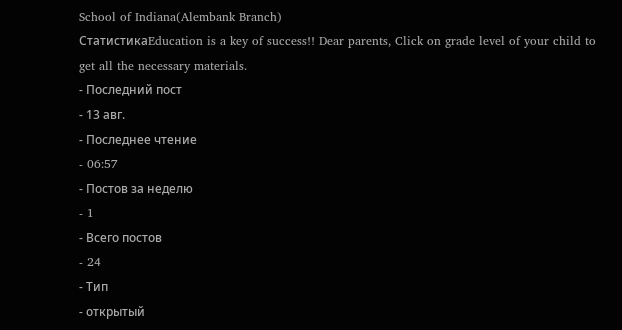School of Indiana(Alembank Branch)
СтатистикаEducation is a key of success!! Dear parents, Click on grade level of your child to get all the necessary materials.
- Последний пост
- 13 авг.
- Последнее чтение
- 06:57
- Постов за неделю
- 1
- Всего постов
- 24
- Тип
- открытый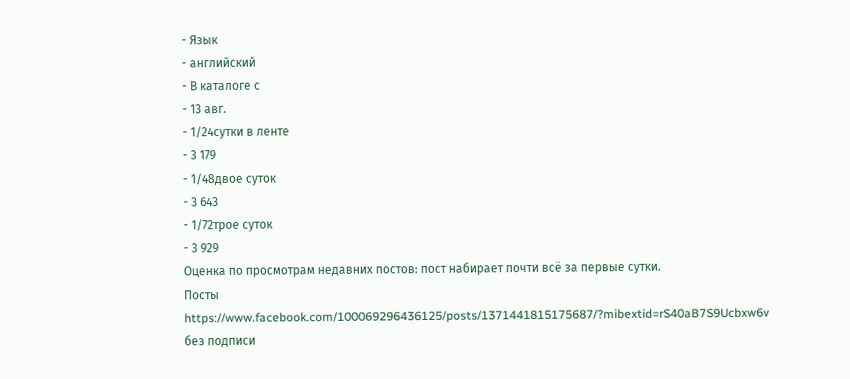- Язык
- английский
- В каталоге с
- 13 авг.
- 1/24сутки в ленте
- 3 179
- 1/48двое суток
- 3 643
- 1/72трое суток
- 3 929
Оценка по просмотрам недавних постов: пост набирает почти всё за первые сутки.
Посты
https://www.facebook.com/100069296436125/posts/1371441815175687/?mibextid=rS40aB7S9Ucbxw6v
без подписи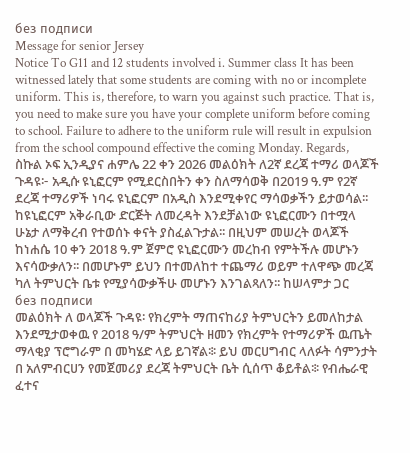без подписи
Message for senior Jersey
Notice To G11 and 12 students involved i. Summer class It has been witnessed lately that some students are coming with no or incomplete uniform. This is, therefore, to warn you against such practice. That is, you need to make sure you have your complete uniform before coming to school. Failure to adhere to the uniform rule will result in expulsion from the school compound effective the coming Monday. Regards,
ስኩል ኦፍ ኢንዲያና ሐምሌ 22 ቀን 2026 መልዕክት ለ2ኛ ደረጃ ተማሪ ወላጆች ጉዳዩ፦ አዲሱ ዩኒፎርም የሚደርስበትን ቀን ስለማሳወቅ በ2019 ዓ.ም የ2ኛ ደረጃ ተማሪዎች ነባሩ ዩኒፎርም በአዲስ እንደሚቀየር ማሳወቃችን ይታወሳል፡፡ ከዩኒፎርም አቅራቢው ድርጅት ለመረዳት እንደቻልነው ዩኒፎርሙን በተሟላ ሁኔታ ለማቅረብ የተወሰኑ ቀናት ያስፈልጉታል፡፡ በዚህም መሠረት ወላጆች ከነሐሴ 10 ቀን 2018 ዓ.ም ጀምሮ ዩኒፎርሙን መረከብ የምትችሉ መሆኑን እናሳውቃለን፡፡ በመሆኑም ይህን በተመለከተ ተጨማሪ ወይም ተለዋጭ መረጃ ካለ ትምህርት ቤቱ የሚያሳውቃችሁ መሆኑን እንገልጻለን፡፡ ከሠላምታ ጋር
без подписи
መልዕክት ለ ወላጆች ጉዳዩ፡ የክረምት ማጠናከሪያ ትምህርትን ይመለከታል እንደሚታወቀዉ የ 2018 ዓ/ም ትምህርት ዘመን የክረምት የተማሪዎች ዉጤት ማላቂያ ፕሮግራም በ መካሄድ ላይ ይገኛል፨ ይህ መርሀግብር ላለፉት ሳምንታት በ አለምብርሀን የመጀመሪያ ደረጃ ትምህርት ቤት ሲሰጥ ቆይቶል፨ የብሔራዊ ፈተና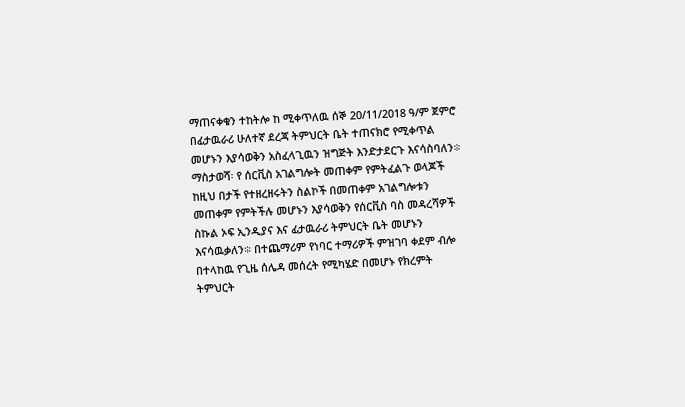ማጠናቀቁን ተከትሎ ከ ሚቀጥለዉ ሰኞ 20/11/2018 ዓ/ም ጀምሮ በፊታዉራሪ ሁለተኛ ደረጃ ትምህርት ቤት ተጠናክሮ የሚቀጥል መሆኑን እያሳወቅን አስፈላጊዉን ዝግጅት እንድታደርጉ እናሳስባለን፨ ማስታወሻ፡ የ ሰርቪስ አገልግሎት መጠቀም የምትፈልጉ ወላጆች ከዚህ በታች የተዘረዘሩትን ስልኮች በመጠቀም አገልግሎቱን መጠቀም የምትችሉ መሆኑን እያሳወቅን የሰርቪስ ባስ መዳረሻዎች ስኩል ኦፍ ኢንዲያና እና ፊታዉራሪ ትምህርት ቤት መሆኑን እናሳዉቃለን፨ በተጨማሪም የነባር ተማሪዎች ምዝገባ ቀደም ብሎ በተላከዉ የጊዜ ሰሌዳ መሰረት የሚካሄድ በመሆኑ የክረምት ትምህርት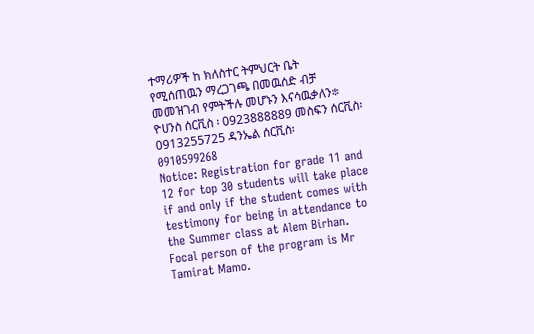ተማሪዎች ከ ክለስተር ትምህርት ቤት የሚሰጠዉን ማረጋገጫ በመዉሰድ ብቻ መመዝገብ የምትችሉ መሆኑን እናሳዉቃለን፨ ዮሀንስ ሰርቪስ ፡ 0923888889 መስፍን ሰርቪስ፡ 0913255725 ዳንኤል ሰርቪስ፡ 0910599268
Notice: Registration for grade 11 and 12 for top 30 students will take place if and only if the student comes with testimony for being in attendance to the Summer class at Alem Birhan. Focal person of the program is Mr Tamirat Mamo.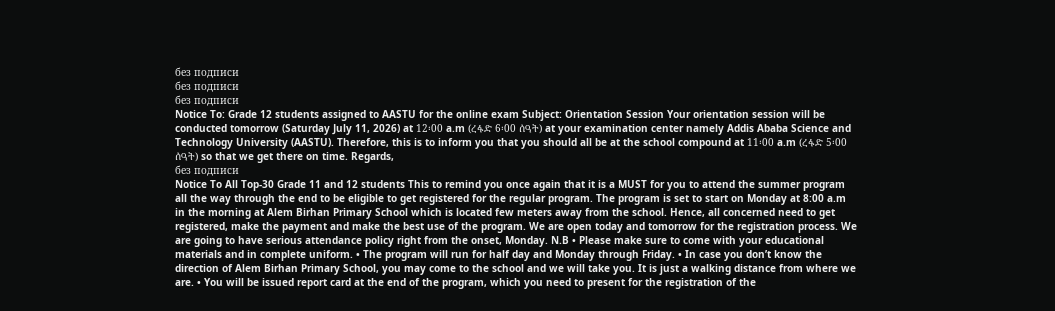без подписи
без подписи
без подписи
Notice To: Grade 12 students assigned to AASTU for the online exam Subject: Orientation Session Your orientation session will be conducted tomorrow (Saturday July 11, 2026) at 12፡00 a.m (ረፋድ 6፡00 ሰዓት) at your examination center namely Addis Ababa Science and Technology University (AASTU). Therefore, this is to inform you that you should all be at the school compound at 11፡00 a.m (ረፋድ 5፡00 ሰዓት) so that we get there on time. Regards,
без подписи
Notice To All Top-30 Grade 11 and 12 students This to remind you once again that it is a MUST for you to attend the summer program all the way through the end to be eligible to get registered for the regular program. The program is set to start on Monday at 8:00 a.m in the morning at Alem Birhan Primary School which is located few meters away from the school. Hence, all concerned need to get registered, make the payment and make the best use of the program. We are open today and tomorrow for the registration process. We are going to have serious attendance policy right from the onset, Monday. N.B • Please make sure to come with your educational materials and in complete uniform. • The program will run for half day and Monday through Friday. • In case you don’t know the direction of Alem Birhan Primary School, you may come to the school and we will take you. It is just a walking distance from where we are. • You will be issued report card at the end of the program, which you need to present for the registration of the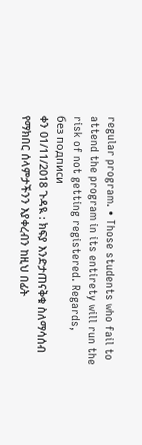regular program. • Those students who fail to attend the program in its entirety will run the risk of not getting registered. Regards,
без подписи
ቀን 01/11/2018 ጉዳዪ : ክፍያ እንድታጠናቅቁ ስለማሳሰብ የማክበር ሰላምታችንን እያቀረብን ከዚህ በፊት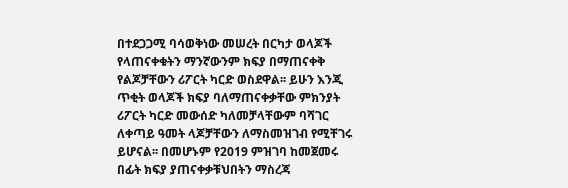በተደጋጋሚ ባሳወቅነው መሠረት በርካታ ወላጆች የላጠናቀቁትን ማንኛውንም ክፍያ በማጠናቀቅ የልጆቻቸውን ሪፖርት ካርድ ወስደዋል፡፡ ይሁን እንጂ ጥቂት ወላጆች ክፍያ ባለማጠናቀቃቸው ምክንያት ሪፖርት ካርድ መውሰድ ካለመቻላቸውም ባሻገር ለቀጣይ ዓመት ላጆቻቸውን ለማስመዝገብ የሚቸገሩ ይሆናል፡፡ በመሆኑም የ2019 ምዝገባ ከመጀመሩ በፊት ክፍያ ያጠናቀቃቹህበትን ማስረጃ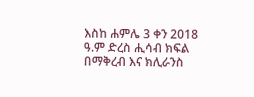እስከ ሐምሌ 3 ቀን 2018 ዓ.ም ድረስ ሒሳብ ክፍል በማቅረብ እና ክሊራንስ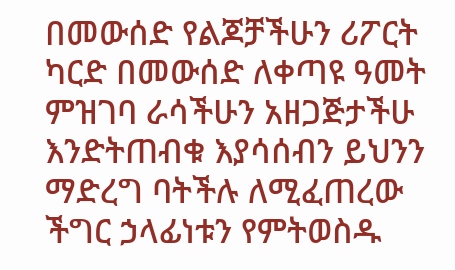በመውሰድ የልጆቻችሁን ሪፖርት ካርድ በመውሰድ ለቀጣዩ ዓመት ምዝገባ ራሳችሁን አዘጋጅታችሁ እንድትጠብቁ እያሳሰብን ይህንን ማድረግ ባትችሉ ለሚፈጠረው ችግር ኃላፊነቱን የምትወስዱ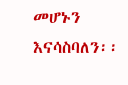መሆኑን እናሳስባለን፡፡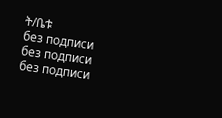ት/ቤቱ
без подписи
без подписи
без подписи